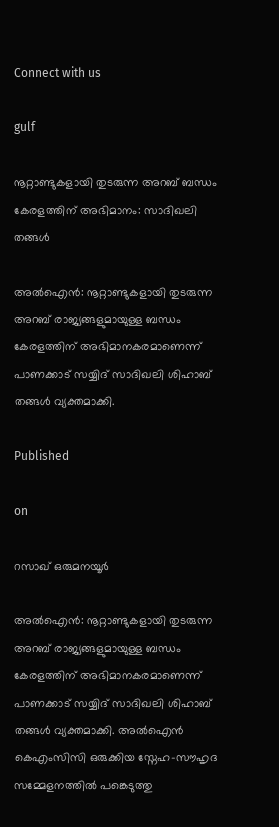Connect with us

gulf

നൂറ്റാണ്ടുകളായി തുടരുന്ന അറബ് ബന്ധം കേരളത്തിന് അഭിമാനം: സാദിഖലി തങ്ങള്‍

അല്‍ഐന്‍: നൂറ്റാണ്ടുകളായി തുടരുന്ന അറബ് രാജ്യങ്ങളുമായുള്ള ബന്ധം കേരളത്തിന് അഭിമാനകരമാണെന്ന് പാണക്കാട് സയ്യിദ് സാദിഖലി ശിഹാബ് തങ്ങള്‍ വ്യക്തമാക്കി.

Published

on

റസാഖ് ഒരുമനയൂര്‍

അല്‍ഐന്‍: നൂറ്റാണ്ടുകളായി തുടരുന്ന അറബ് രാജ്യങ്ങളുമായുള്ള ബന്ധം കേരളത്തിന് അഭിമാനകരമാണെന്ന് പാണക്കാട് സയ്യിദ് സാദിഖലി ശിഹാബ് തങ്ങള്‍ വ്യക്തമാക്കി. അല്‍ഐന്‍ കെഎംസിസി ഒരുക്കിയ സ്നേഹ-സൗഹൃദ സമ്മേളനത്തില്‍ പങ്കെടുത്തു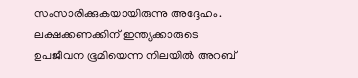സംസാരിക്കുകയായിരുന്നു അദ്ദേഹം. ലക്ഷക്കണക്കിന് ഇന്ത്യക്കാരുടെ ഉപജീവന ഭൂമിയെന്ന നിലയില്‍ അറബ്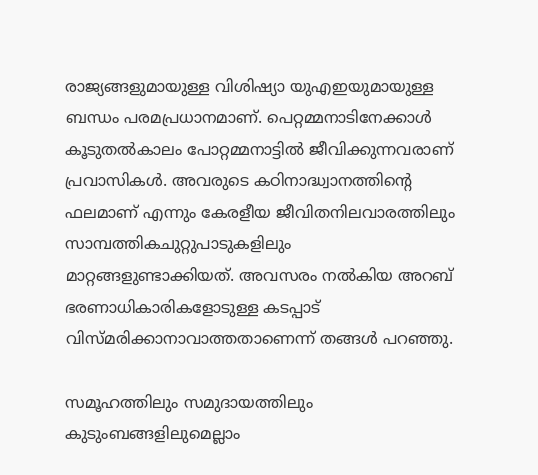രാജ്യങ്ങളുമായുള്ള വിശിഷ്യാ യുഎഇയുമായുള്ള ബന്ധം പരമപ്രധാനമാണ്. പെറ്റമ്മനാടിനേക്കാള്‍ കൂടുതല്‍കാലം പോറ്റമ്മനാട്ടില്‍ ജീവിക്കുന്നവരാണ് പ്രവാസികള്‍. അവരുടെ കഠിനാദ്ധ്വാനത്തിന്റെ ഫലമാണ് എന്നും കേരളീയ ജീവിതനിലവാരത്തിലും സാമ്പത്തികചുറ്റുപാടുകളിലും മാറ്റങ്ങളുണ്ടാക്കിയത്. അവസരം നല്‍കിയ അറബ് ഭരണാധികാരികളോടുള്ള കടപ്പാട് വിസ്മരിക്കാനാവാത്തതാണെന്ന് തങ്ങള്‍ പറഞ്ഞു.

സമൂഹത്തിലും സമുദായത്തിലും കുടുംബങ്ങളിലുമെല്ലാം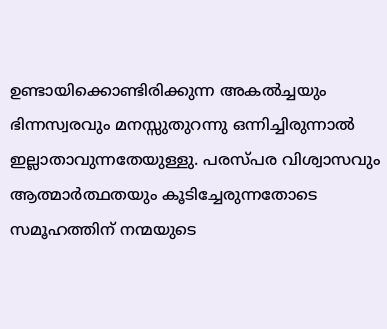ഉണ്ടായിക്കൊണ്ടിരിക്കുന്ന അകല്‍ച്ചയും ഭിന്നസ്വരവും മനസ്സുതുറന്നു ഒന്നിച്ചിരുന്നാല്‍ ഇല്ലാതാവുന്നതേയുള്ളു. പരസ്പര വിശ്വാസവും ആത്മാര്‍ത്ഥതയും കൂടിച്ചേരുന്നതോടെ സമൂഹത്തിന് നന്മയുടെ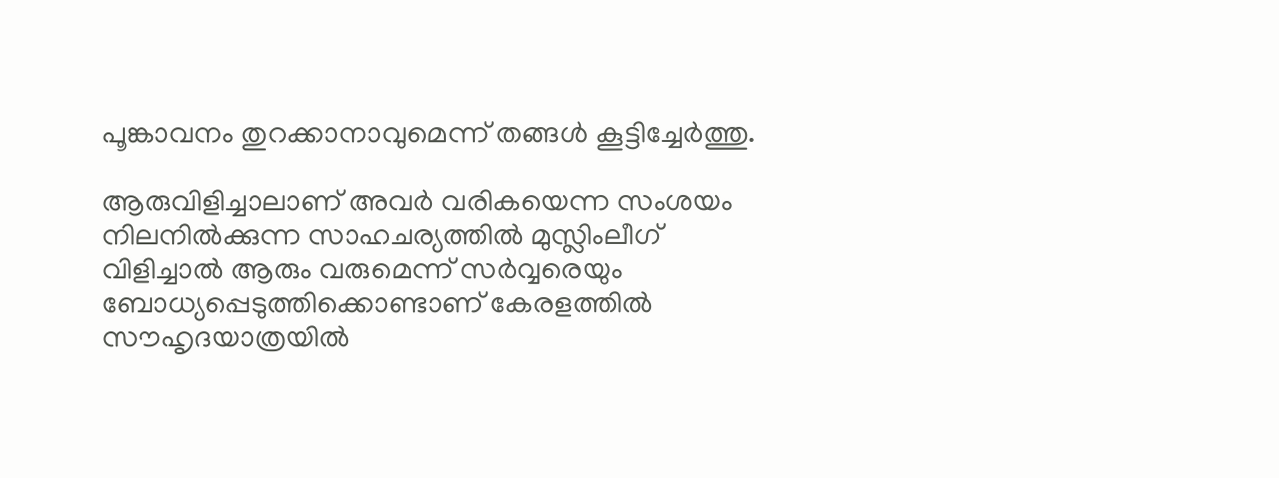പൂങ്കാവനം തുറക്കാനാവുമെന്ന് തങ്ങള്‍ കൂട്ടിച്ചേര്‍ത്തു.

ആരുവിളിച്ചാലാണ് അവര്‍ വരികയെന്ന സംശയം നിലനില്‍ക്കുന്ന സാഹചര്യത്തില്‍ മുസ്ലിംലീഗ് വിളിച്ചാല്‍ ആരും വരുമെന്ന് സര്‍വ്വരെയും ബോധ്യപ്പെടുത്തിക്കൊണ്ടാണ് കേരളത്തില്‍ സൗഹൃദയാത്രയില്‍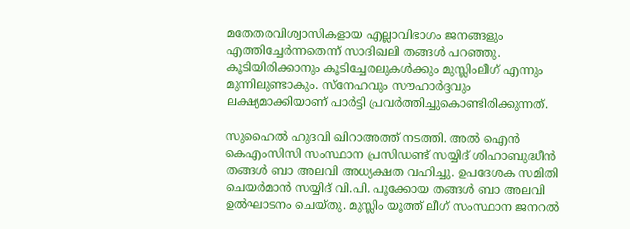മതേതരവിശ്വാസികളായ എല്ലാവിഭാഗം ജനങ്ങളും എത്തിച്ചേര്‍ന്നതെന്ന് സാദിഖലി തങ്ങള്‍ പറഞ്ഞു. കൂടിയിരിക്കാനും കൂടിച്ചേരലുകള്‍ക്കും മുസ്ലിംലീഗ് എന്നും മുന്നിലുണ്ടാകും. സ്നേഹവും സൗഹാര്‍ദ്ദവും ലക്ഷ്യമാക്കിയാണ് പാര്‍ട്ടി പ്രവര്‍ത്തിച്ചുകൊണ്ടിരിക്കുന്നത്.

സുഹൈല്‍ ഹുദവി ഖിറാഅത്ത് നടത്തി. അല്‍ ഐന്‍ കെഎംസിസി സംസ്ഥാന പ്രസിഡണ്ട് സയ്യിദ് ശിഹാബുദ്ധീന്‍ തങ്ങള്‍ ബാ അലവി അധ്യക്ഷത വഹിച്ചു. ഉപദേശക സമിതി ചെയര്‍മാന്‍ സയ്യിദ് വി.പി. പൂക്കോയ തങ്ങള്‍ ബാ അലവി ഉല്‍ഘാടനം ചെയ്തു. മുസ്ലിം യൂത്ത് ലീഗ് സംസ്ഥാന ജനറല്‍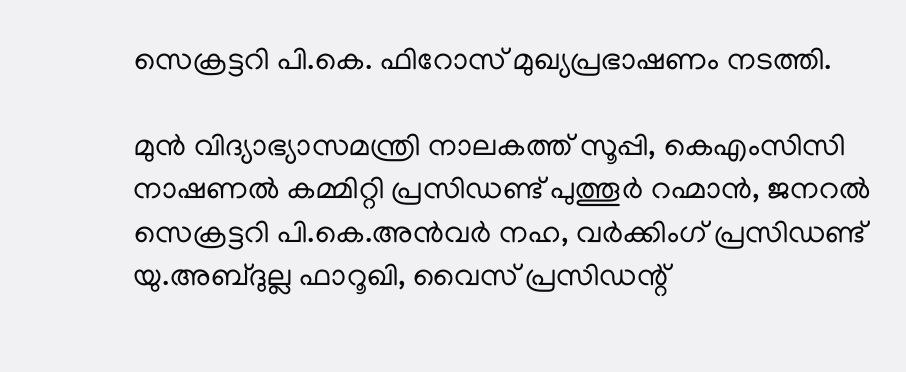സെക്രട്ടറി പി.കെ. ഫിറോസ് മുഖ്യപ്രഭാഷണം നടത്തി.

മുന്‍ വിദ്യാഭ്യാസമന്ത്രി നാലകത്ത് സൂപ്പി, കെഎംസിസി നാഷണല്‍ കമ്മിറ്റി പ്രസിഡണ്ട് പുത്തൂര്‍ റഹ്മാന്‍, ജനറല്‍ സെക്രട്ടറി പി.കെ.അന്‍വര്‍ നഹ, വര്‍ക്കിംഗ് പ്രസിഡണ്ട് യു.അബ്ദുല്ല ഫാറൂഖി, വൈസ് പ്രസിഡന്റ്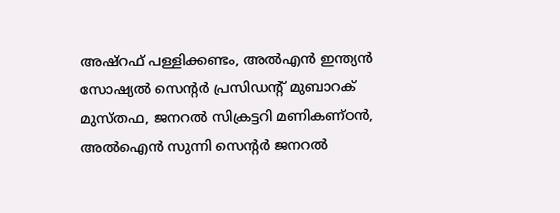അഷ്റഫ് പള്ളിക്കണ്ടം, അല്‍എന്‍ ഇന്ത്യന്‍ സോഷ്യല്‍ സെന്റര്‍ പ്രസിഡന്റ് മുബാറക് മുസ്തഫ, ജനറല്‍ സിക്രട്ടറി മണികണ്ഠന്‍, അല്‍ഐന്‍ സുന്നി സെന്റര്‍ ജനറല്‍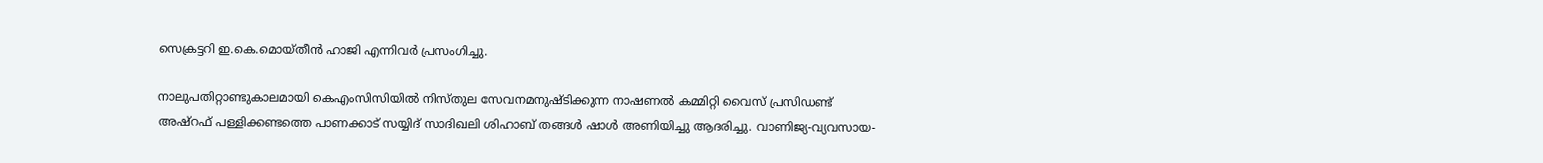സെക്രട്ടറി ഇ.കെ.മൊയ്തീന്‍ ഹാജി എന്നിവര്‍ പ്രസംഗിച്ചു.

നാലുപതിറ്റാണ്ടുകാലമായി കെഎംസിസിയില്‍ നിസ്തുല സേവനമനുഷ്ടിക്കുന്ന നാഷണല്‍ കമ്മിറ്റി വൈസ് പ്രസിഡണ്ട് അഷ്റഫ് പള്ളിക്കണ്ടത്തെ പാണക്കാട് സയ്യിദ് സാദിഖലി ശിഹാബ് തങ്ങള്‍ ഷാള്‍ അണിയിച്ചു ആദരിച്ചു. വാണിജ്യ-വ്യവസായ-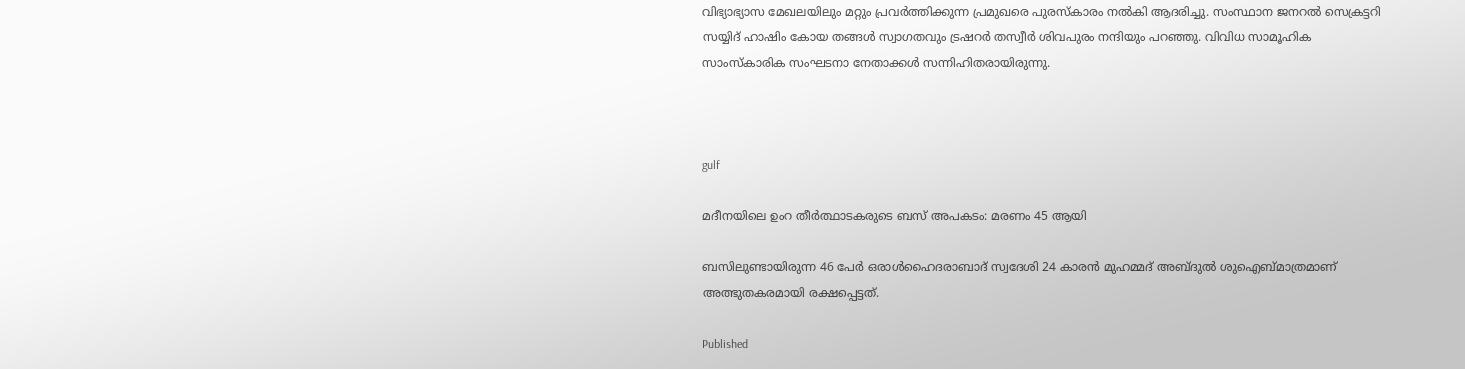വിഭ്യാഭ്യാസ മേഖലയിലും മറ്റും പ്രവര്‍ത്തിക്കുന്ന പ്രമുഖരെ പുരസ്‌കാരം നല്‍കി ആദരിച്ചു. സംസ്ഥാന ജനറല്‍ സെക്രട്ടറി സയ്യിദ് ഹാഷിം കോയ തങ്ങള്‍ സ്വാഗതവും ട്രഷറര്‍ തസ്വീര്‍ ശിവപുരം നന്ദിയും പറഞ്ഞു. വിവിധ സാമൂഹിക സാംസ്‌കാരിക സംഘടനാ നേതാക്കള്‍ സന്നിഹിതരായിരുന്നു.



gulf

മദീനയിലെ ഉംറ തീര്‍ത്ഥാടകരുടെ ബസ് അപകടം: മരണം 45 ആയി

ബസിലുണ്ടായിരുന്ന 46 പേര്‍ ഒരാള്‍ഹൈദരാബാദ് സ്വദേശി 24 കാരന്‍ മുഹമ്മദ് അബ്ദുല്‍ ശുഐബ്മാത്രമാണ് അത്ഭുതകരമായി രക്ഷപ്പെട്ടത്.

Published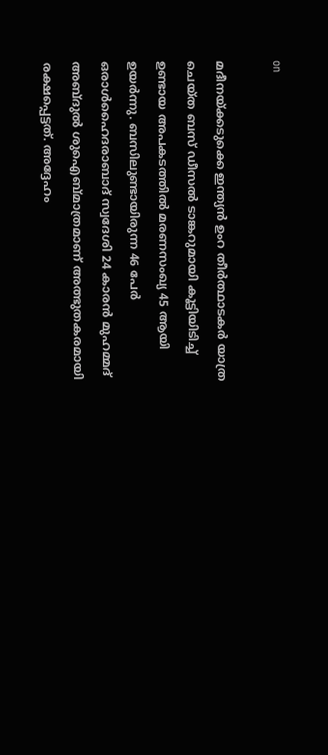on

മദീനയ്ക്കടുക്കെ ഇന്ത്യന്‍ ഉംറ തീര്‍ത്ഥാടകര്‍ യാത്ര ചെയ്ത ബസ് ഡീസല്‍ ടാങ്കറുമായി കൂട്ടിയിടിച്ച് ഉണ്ടായ അപകടത്തില്‍ മരണസംഖ്യ 45 ആയി ഉയര്‍ന്നു. ബസിലുണ്ടായിരുന്ന 46 പേര്‍ ഒരാള്‍ഹൈദരാബാദ് സ്വദേശി 24 കാരന്‍ മുഹമ്മദ് അബ്ദുല്‍ ശുഐബ്മാത്രമാണ് അത്ഭുതകരമായി രക്ഷപ്പെട്ടത്. അദ്ദേഹം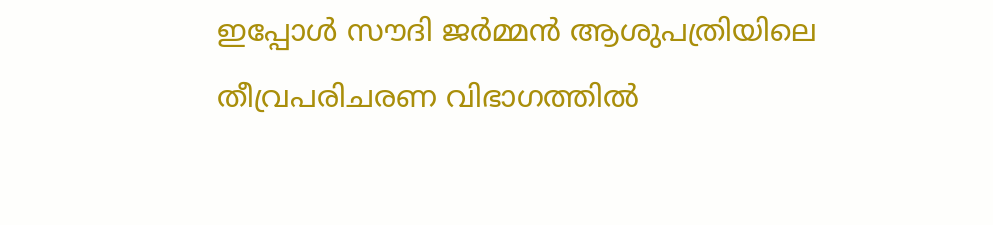ഇപ്പോള്‍ സൗദി ജര്‍മ്മന്‍ ആശുപത്രിയിലെ തീവ്രപരിചരണ വിഭാഗത്തില്‍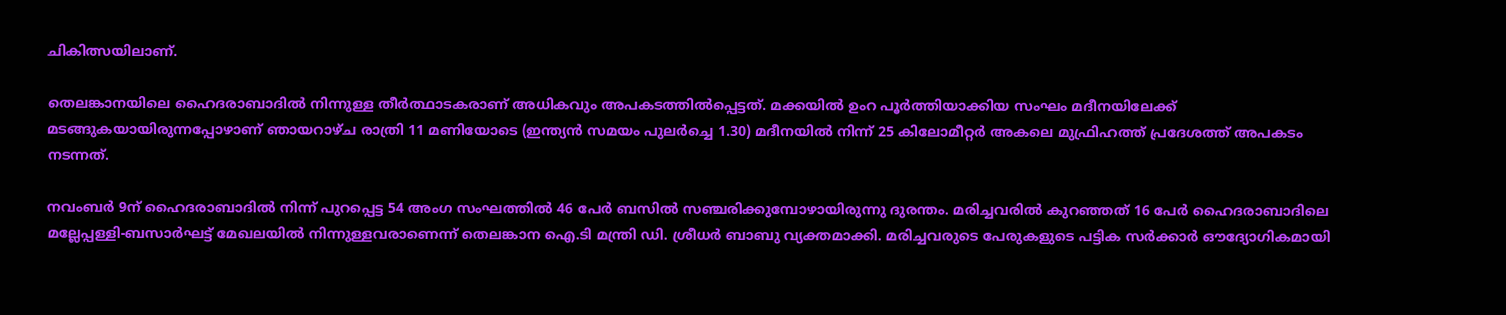ചികിത്സയിലാണ്.

തെലങ്കാനയിലെ ഹൈദരാബാദില്‍ നിന്നുള്ള തീര്‍ത്ഥാടകരാണ് അധികവും അപകടത്തില്‍പ്പെട്ടത്. മക്കയില്‍ ഉംറ പൂര്‍ത്തിയാക്കിയ സംഘം മദീനയിലേക്ക് മടങ്ങുകയായിരുന്നപ്പോഴാണ് ഞായറാഴ്ച രാത്രി 11 മണിയോടെ (ഇന്ത്യന്‍ സമയം പുലര്‍ച്ചെ 1.30) മദീനയില്‍ നിന്ന് 25 കിലോമീറ്റര്‍ അകലെ മുഫ്രിഹത്ത് പ്രദേശത്ത് അപകടം നടന്നത്.

നവംബര്‍ 9ന് ഹൈദരാബാദില്‍ നിന്ന് പുറപ്പെട്ട 54 അംഗ സംഘത്തില്‍ 46 പേര്‍ ബസില്‍ സഞ്ചരിക്കുമ്പോഴായിരുന്നു ദുരന്തം. മരിച്ചവരില്‍ കുറഞ്ഞത് 16 പേര്‍ ഹൈദരാബാദിലെ മല്ലേപ്പള്ളി-ബസാര്‍ഘട്ട് മേഖലയില്‍ നിന്നുള്ളവരാണെന്ന് തെലങ്കാന ഐ.ടി മന്ത്രി ഡി. ശ്രീധര്‍ ബാബു വ്യക്തമാക്കി. മരിച്ചവരുടെ പേരുകളുടെ പട്ടിക സര്‍ക്കാര്‍ ഔദ്യോഗികമായി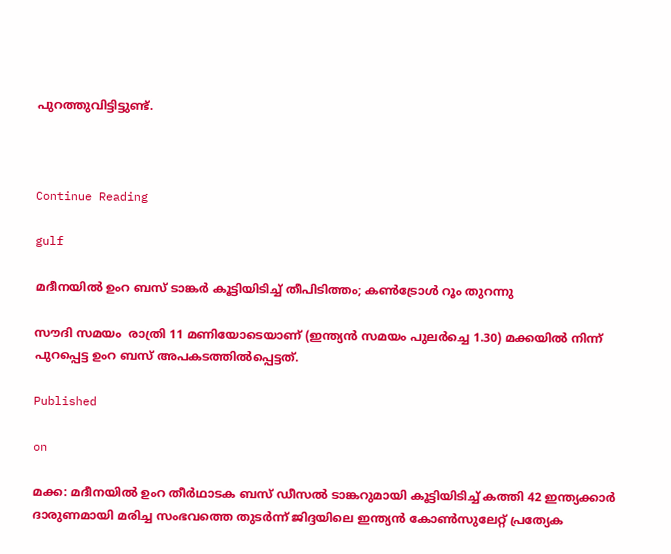പുറത്തുവിട്ടിട്ടുണ്ട്.



Continue Reading

gulf

മദീനയില്‍ ഉംറ ബസ് ടാങ്കര്‍ കൂട്ടിയിടിച്ച് തീപിടിത്തം; കണ്‍ട്രോള്‍ റൂം തുറന്നു

സൗദി സമയം  രാത്രി 11 മണിയോടെയാണ് (ഇന്ത്യന്‍ സമയം പുലര്‍ച്ചെ 1.30) മക്കയില്‍ നിന്ന് പുറപ്പെട്ട ഉംറ ബസ് അപകടത്തില്‍പ്പെട്ടത്.

Published

on

മക്ക: മദീനയില്‍ ഉംറ തീര്‍ഥാടക ബസ് ഡീസല്‍ ടാങ്കറുമായി കൂട്ടിയിടിച്ച് കത്തി 42 ഇന്ത്യക്കാര്‍ ദാരുണമായി മരിച്ച സംഭവത്തെ തുടര്‍ന്ന് ജിദ്ദയിലെ ഇന്ത്യന്‍ കോണ്‍സുലേറ്റ് പ്രത്യേക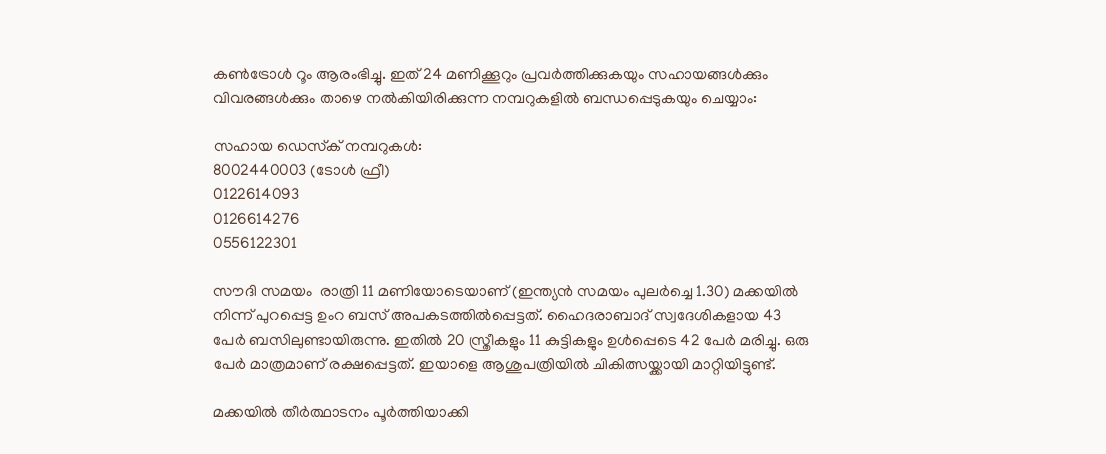കണ്‍ട്രോള്‍ റൂം ആരംഭിച്ചു. ഇത് 24 മണിക്കൂറും പ്രവര്‍ത്തിക്കുകയും സഹായങ്ങള്‍ക്കും വിവരങ്ങള്‍ക്കും താഴെ നല്‍കിയിരിക്കുന്ന നമ്പറുകളില്‍ ബന്ധപ്പെടുകയും ചെയ്യാം:

സഹായ ഡെസ്‌ക് നമ്പറുകള്‍:
8002440003 (ടോള്‍ ഫ്രീ)
0122614093
0126614276
0556122301

സൗദി സമയം  രാത്രി 11 മണിയോടെയാണ് (ഇന്ത്യന്‍ സമയം പുലര്‍ച്ചെ 1.30) മക്കയില്‍ നിന്ന് പുറപ്പെട്ട ഉംറ ബസ് അപകടത്തില്‍പ്പെട്ടത്. ഹൈദരാബാദ് സ്വദേശികളായ 43 പേര്‍ ബസിലുണ്ടായിരുന്നു. ഇതില്‍ 20 സ്ത്രീകളും 11 കുട്ടികളും ഉള്‍പ്പെടെ 42 പേര്‍ മരിച്ചു. ഒരു പേര്‍ മാത്രമാണ് രക്ഷപ്പെട്ടത്. ഇയാളെ ആശുപത്രിയില്‍ ചികിത്സയ്ക്കായി മാറ്റിയിട്ടുണ്ട്.

മക്കയില്‍ തീര്‍ത്ഥാടനം പൂര്‍ത്തിയാക്കി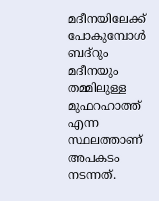മദീനയിലേക്ക് പോകുമ്പോള്‍ ബദ്‌റും മദീനയും തമ്മിലുള്ള മുഫറഹാത്ത് എന്ന സ്ഥലത്താണ് അപകടം നടന്നത്.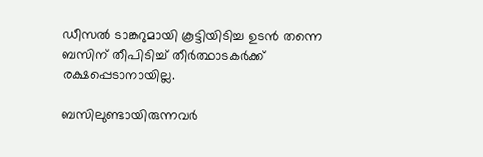ഡീസല്‍ ടാങ്കറുമായി കൂട്ടിയിടിച്ച ഉടന്‍ തന്നെ ബസിന് തീപിടിച്ച് തീര്‍ത്ഥാടകര്‍ക്ക് രക്ഷപ്പെടാനായില്ല.

ബസിലുണ്ടായിരുന്നവര്‍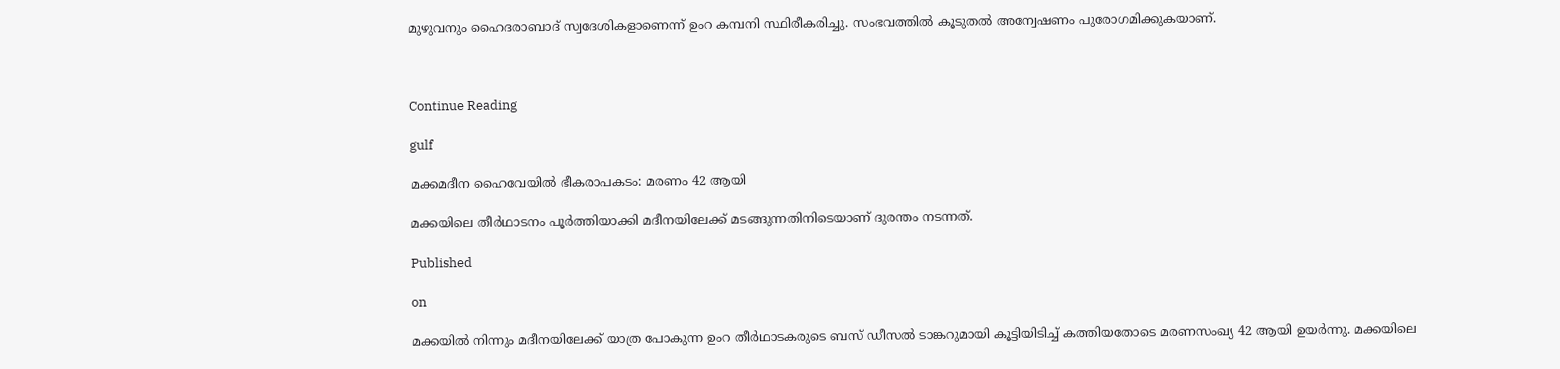മുഴുവനും ഹൈദരാബാദ് സ്വദേശികളാണെന്ന് ഉംറ കമ്പനി സ്ഥിരീകരിച്ചു. സംഭവത്തില്‍ കൂടുതല്‍ അന്വേഷണം പുരോഗമിക്കുകയാണ്.



Continue Reading

gulf

മക്കമദീന ഹൈവേയില്‍ ഭീകരാപകടം: മരണം 42 ആയി

മക്കയിലെ തീര്‍ഥാടനം പൂര്‍ത്തിയാക്കി മദീനയിലേക്ക് മടങ്ങുന്നതിനിടെയാണ് ദുരന്തം നടന്നത്.

Published

on

മക്കയില്‍ നിന്നും മദീനയിലേക്ക് യാത്ര പോകുന്ന ഉംറ തീര്‍ഥാടകരുടെ ബസ് ഡീസല്‍ ടാങ്കറുമായി കൂട്ടിയിടിച്ച് കത്തിയതോടെ മരണസംഖ്യ 42 ആയി ഉയര്‍ന്നു. മക്കയിലെ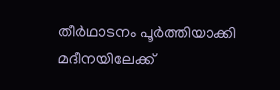തീര്‍ഥാടനം പൂര്‍ത്തിയാക്കി മദീനയിലേക്ക്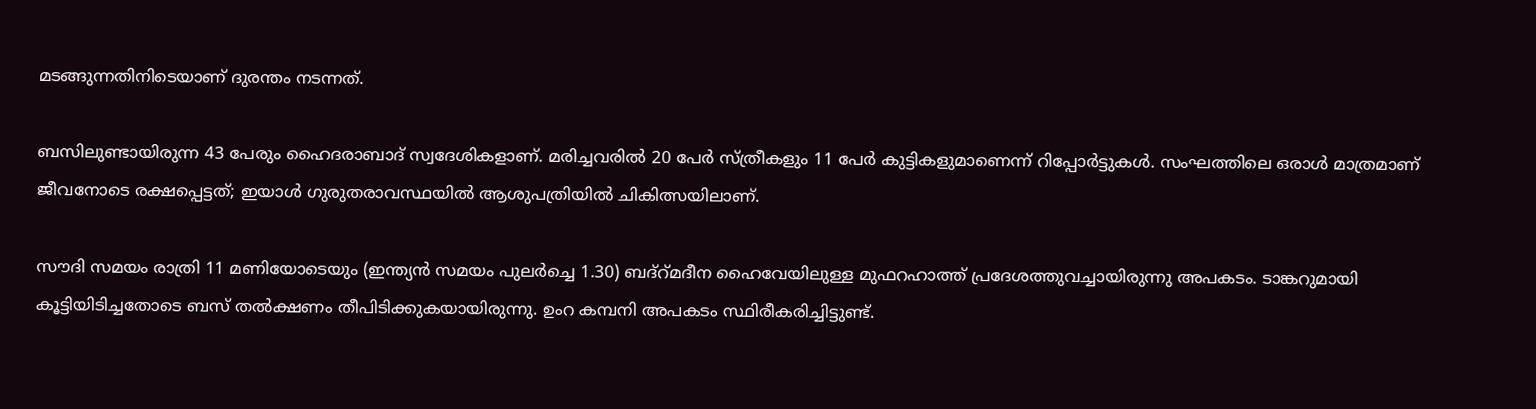മടങ്ങുന്നതിനിടെയാണ് ദുരന്തം നടന്നത്.

ബസിലുണ്ടായിരുന്ന 43 പേരും ഹൈദരാബാദ് സ്വദേശികളാണ്. മരിച്ചവരില്‍ 20 പേര്‍ സ്ത്രീകളും 11 പേര്‍ കുട്ടികളുമാണെന്ന് റിപ്പോര്‍ട്ടുകള്‍. സംഘത്തിലെ ഒരാള്‍ മാത്രമാണ് ജീവനോടെ രക്ഷപ്പെട്ടത്; ഇയാള്‍ ഗുരുതരാവസ്ഥയില്‍ ആശുപത്രിയില്‍ ചികിത്സയിലാണ്.

സൗദി സമയം രാത്രി 11 മണിയോടെയും (ഇന്ത്യന്‍ സമയം പുലര്‍ച്ചെ 1.30) ബദ്‌റ്മദീന ഹൈവേയിലുള്ള മുഫറഹാത്ത് പ്രദേശത്തുവച്ചായിരുന്നു അപകടം. ടാങ്കറുമായി കൂട്ടിയിടിച്ചതോടെ ബസ് തല്‍ക്ഷണം തീപിടിക്കുകയായിരുന്നു. ഉംറ കമ്പനി അപകടം സ്ഥിരീകരിച്ചിട്ടുണ്ട്.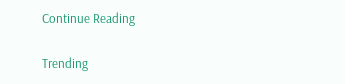Continue Reading

Trending